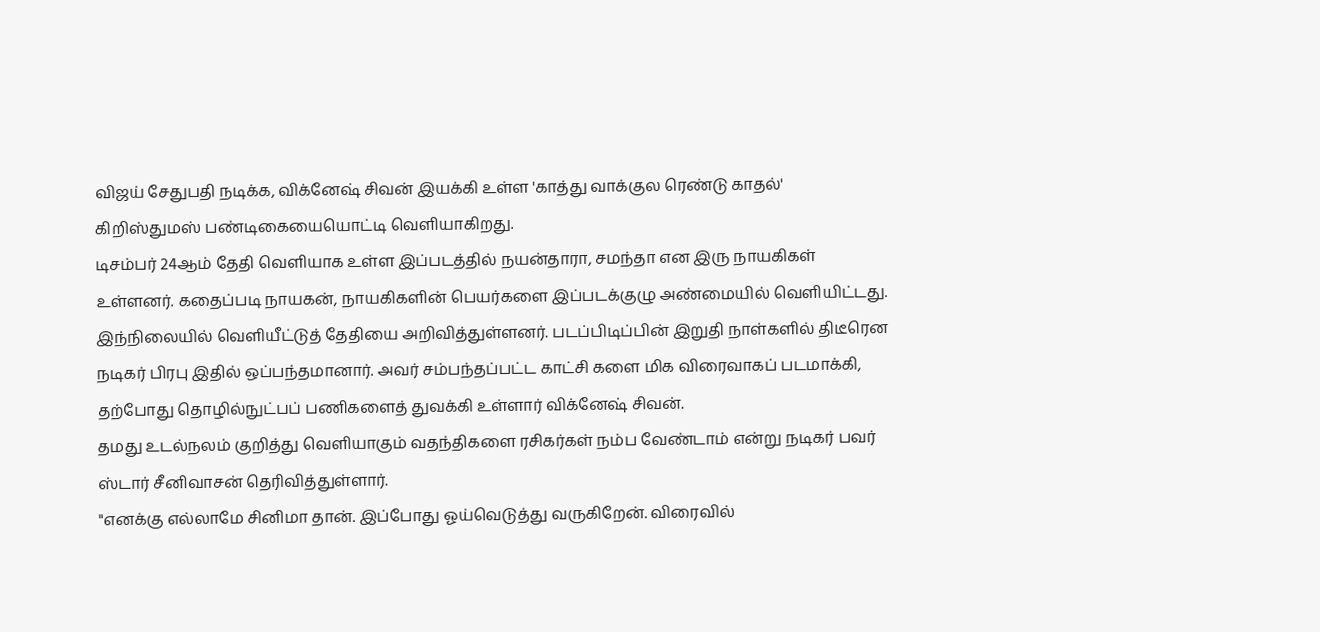விஜய் சேதுபதி நடிக்க, விக்னேஷ் சிவன் இயக்கி உள்ள 'காத்து வாக்குல ரெண்டு காதல்' கிறிஸ்துமஸ் பண்டிகையையொட்டி வெளியாகிறது.
டிசம்பர் 24ஆம் தேதி வெளியாக உள்ள இப்படத்தில் நயன்தாரா, சமந்தா என இரு நாயகிகள் உள்ளனர். கதைப்படி நாயகன், நாயகிகளின் பெயர்களை இப்படக்குழு அண்மையில் வெளியிட்டது. இந்நிலையில் வெளியீட்டுத் தேதியை அறிவித்துள்ளனர். படப்பிடிப்பின் இறுதி நாள்களில் திடீரென நடிகர் பிரபு இதில் ஒப்பந்தமானார். அவர் சம்பந்தப்பட்ட காட்சி களை மிக விரைவாகப் படமாக்கி, தற்போது தொழில்நுட்பப் பணிகளைத் துவக்கி உள்ளார் விக்னேஷ் சிவன்.
தமது உடல்நலம் குறித்து வெளியாகும் வதந்திகளை ரசிகர்கள் நம்ப வேண்டாம் என்று நடிகர் பவர் ஸ்டார் சீனிவாசன் தெரிவித்துள்ளார்.
"எனக்கு எல்லாமே சினிமா தான். இப்போது ஓய்வெடுத்து வருகிறேன். விரைவில்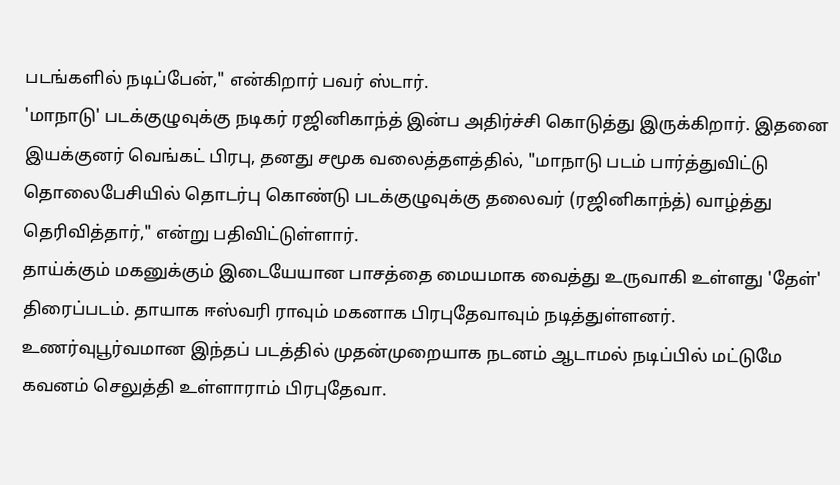படங்களில் நடிப்பேன்," என்கிறார் பவர் ஸ்டார்.
'மாநாடு' படக்குழுவுக்கு நடிகர் ரஜினிகாந்த் இன்ப அதிர்ச்சி கொடுத்து இருக்கிறார். இதனை இயக்குனர் வெங்கட் பிரபு, தனது சமூக வலைத்தளத்தில், "மாநாடு படம் பார்த்துவிட்டு தொலைபேசியில் தொடர்பு கொண்டு படக்குழுவுக்கு தலைவர் (ரஜினிகாந்த்) வாழ்த்து தெரிவித்தார்," என்று பதிவிட்டுள்ளார்.
தாய்க்கும் மகனுக்கும் இடையேயான பாசத்தை மையமாக வைத்து உருவாகி உள்ளது 'தேள்' திரைப்படம். தாயாக ஈஸ்வரி ராவும் மகனாக பிரபுதேவாவும் நடித்துள்ளனர். உணர்வுபூர்வமான இந்தப் படத்தில் முதன்முறையாக நடனம் ஆடாமல் நடிப்பில் மட்டுமே கவனம் செலுத்தி உள்ளாராம் பிரபுதேவா.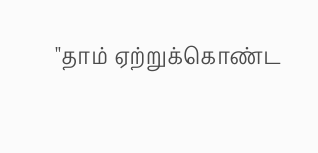"தாம் ஏற்றுக்கொண்ட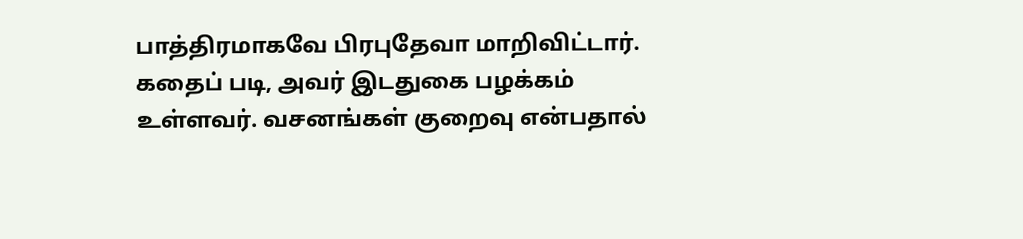பாத்திரமாகவே பிரபுதேவா மாறிவிட்டார். கதைப் படி, அவர் இடதுகை பழக்கம் உள்ளவர். வசனங்கள் குறைவு என்பதால்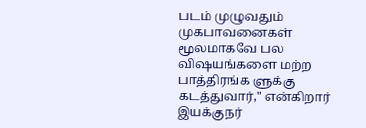படம் முழுவதும் முகபாவனைகள் மூலமாகவே பல விஷயங்களை மற்ற பாத்திரங்க ளுக்கு கடத்துவார்," என்கிறார் இயக்குநர்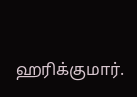ஹரிக்குமார்.